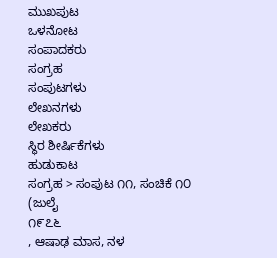ಮುಖಪುಟ
ಒಳನೋಟ
ಸಂಪಾದಕರು
ಸಂಗ್ರಹ
ಸಂಪುಟಗಳು
ಲೇಖನಗಳು
ಲೇಖಕರು
ಸ್ಥಿರ ಶೀರ್ಷಿಕೆಗಳು
ಹುಡುಕಾಟ
ಸಂಗ್ರಹ > ಸಂಪುಟ ೧೧, ಸಂಚಿಕೆ ೧೦
(ಜುಲೈ
೧೯೭೬
, ಆಷಾಢ ಮಾಸ, ನಳ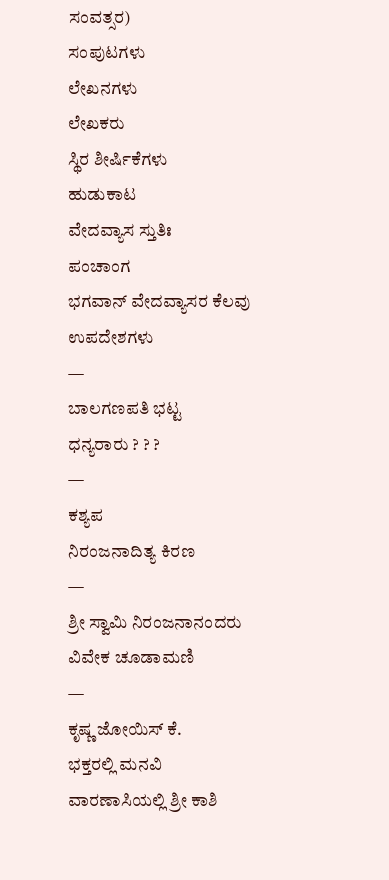ಸಂವತ್ಸರ)
ಸಂಪುಟಗಳು
ಲೇಖನಗಳು
ಲೇಖಕರು
ಸ್ಥಿರ ಶೀರ್ಷಿಕೆಗಳು
ಹುಡುಕಾಟ
ವೇದವ್ಯಾಸ ಸ್ತುತಿಃ
ಪಂಚಾಂಗ
ಭಗವಾನ್ ವೇದವ್ಯಾಸರ ಕೆಲವು ಉಪದೇಶಗಳು
—
ಬಾಲಗಣಪತಿ ಭಟ್ಟ
ಧನ್ಯರಾರು ? ? ?
—
ಕಶ್ಯಪ
ನಿರಂಜನಾದಿತ್ಯ ಕಿರಣ
—
ಶ್ರೀ ಸ್ವಾಮಿ ನಿರಂಜನಾನಂದರು
ವಿವೇಕ ಚೂಡಾಮಣಿ
—
ಕೃಷ್ಣ ಜೋಯಿಸ್ ಕೆ.
ಭಕ್ತರಲ್ಲಿ ಮನವಿ
ವಾರಣಾಸಿಯಲ್ಲಿ ಶ್ರೀ ಕಾಶಿ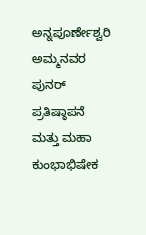ಅನ್ನಪೂರ್ಣೇಶ್ವರಿ ಅಮ್ಮನವರ ಪುನರ್ ಪ್ರತಿಷ್ಠಾಪನೆ ಮತ್ತು ಮಹಾ ಕುಂಭಾಭಿಷೇಕ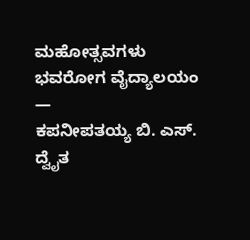ಮಹೋತ್ಸವಗಳು
ಭವರೋಗ ವೈದ್ಯಾಲಯಂ
—
ಕಪನೀಪತಯ್ಯ ಬಿ. ಎಸ್.
ದ್ವೈತ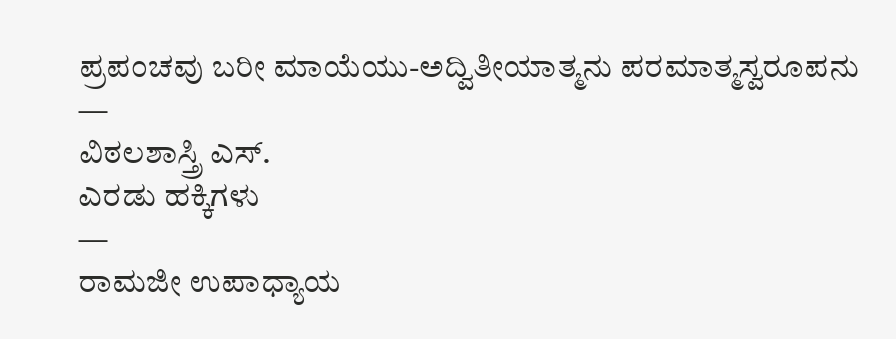ಪ್ರಪಂಚವು ಬರೀ ಮಾಯೆಯು-ಅದ್ವಿತೀಯಾತ್ಮನು ಪರಮಾತ್ಮಸ್ವರೂಪನು
—
ವಿಠಲಶಾಸ್ತ್ರಿ ಎಸ್.
ಎರಡು ಹಕ್ಕಿಗಳು
—
ರಾಮಜೀ ಉಪಾಧ್ಯಾಯ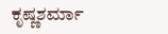ಕೃಷ್ಣಶರ್ಮಾ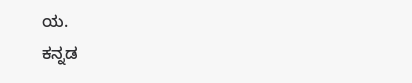ಯ.
ಕನ್ನಡ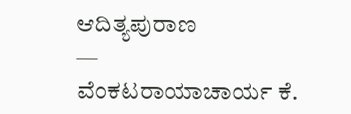ಆದಿತ್ಯಪುರಾಣ
—
ವೆಂಕಟರಾಯಾಚಾರ್ಯ ಕೆ.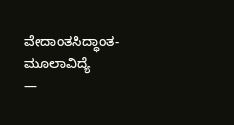ವೇದಾಂತಸಿದ್ಧಾಂತ-ಮೂಲಾವಿದ್ಯೆ
—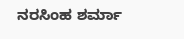ನರಸಿಂಹ ಶರ್ಮಾ